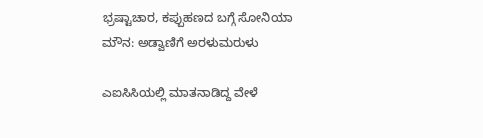ಭ್ರಷ್ಟಾಚಾರ, ಕಪ್ಪುಹಣದ ಬಗ್ಗೆ ಸೋನಿಯಾ ಮೌನ: ಅಡ್ವಾಣಿಗೆ ಅರಳುಮರುಳು

ಎಐಸಿಸಿಯಲ್ಲಿ ಮಾತನಾಡಿದ್ದ ವೇಳೆ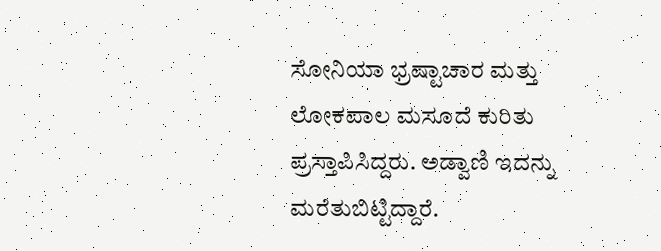ಸೋನಿಯಾ ಭ್ರಷ್ಟಾಚಾರ ಮತ್ತು ಲೋಕಪಾಲ ಮಸೂದೆ ಕುರಿತು ಪ್ರಸ್ತಾಪಿಸಿದ್ದರು. ಅಡ್ವಾಣಿ ಇದನ್ನು ಮರೆತುಬಿಟ್ಟಿದ್ದಾರೆ.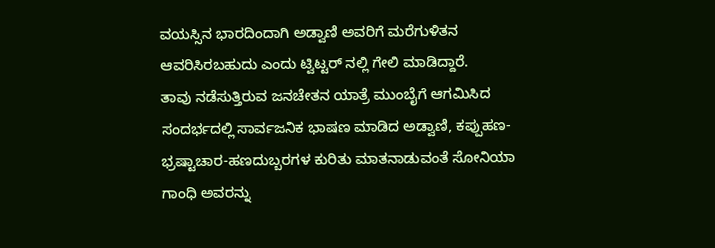ವಯಸ್ಸಿನ ಭಾರದಿಂದಾಗಿ ಅಡ್ವಾಣಿ ಅವರಿಗೆ ಮರೆಗುಳಿತನ ಆವರಿಸಿರಬಹುದು ಎಂದು ಟ್ವಿಟ್ಟರ್ ನಲ್ಲಿ ಗೇಲಿ ಮಾಡಿದ್ದಾರೆ.
ತಾವು ನಡೆಸುತ್ತಿರುವ ಜನಚೇತನ ಯಾತ್ರೆ ಮುಂಬೈಗೆ ಆಗಮಿಸಿದ ಸಂದರ್ಭದಲ್ಲಿ ಸಾರ್ವಜನಿಕ ಭಾಷಣ ಮಾಡಿದ ಅಡ್ವಾಣಿ, ಕಪ್ಪುಹಣ-ಭ್ರಷ್ಟಾಚಾರ-ಹಣದುಬ್ಬರಗಳ ಕುರಿತು ಮಾತನಾಡುವಂತೆ ಸೋನಿಯಾ ಗಾಂಧಿ ಅವರನ್ನು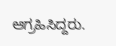ಆಗ್ರಹಿಸಿದ್ದರು.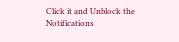Click it and Unblock the Notifications